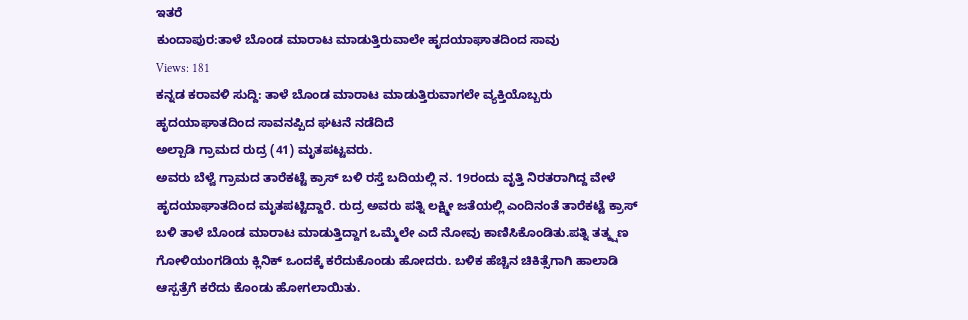ಇತರೆ
ಕುಂದಾಪುರ:ತಾಳೆ ಬೊಂಡ ಮಾರಾಟ ಮಾಡುತ್ತಿರುವಾಲೇ ಹೃದಯಾಘಾತದಿಂದ ಸಾವು
Views: 181
ಕನ್ನಡ ಕರಾವಳಿ ಸುದ್ದಿ: ತಾಳೆ ಬೊಂಡ ಮಾರಾಟ ಮಾಡುತ್ತಿರುವಾಗಲೇ ವ್ಯಕ್ತಿಯೊಬ್ಬರು ಹೃದಯಾಘಾತದಿಂದ ಸಾವನಪ್ಪಿದ ಘಟನೆ ನಡೆದಿದೆ
ಅಲ್ಪಾಡಿ ಗ್ರಾಮದ ರುದ್ರ (41) ಮೃತಪಟ್ಟವರು.
ಅವರು ಬೆಳ್ವೆ ಗ್ರಾಮದ ತಾರೆಕಟ್ಟೆ ಕ್ರಾಸ್ ಬಳಿ ರಸ್ತೆ ಬದಿಯಲ್ಲಿ ನ. 19ರಂದು ವೃತ್ತಿ ನಿರತರಾಗಿದ್ದ ವೇಳೆ ಹೃದಯಾಘಾತದಿಂದ ಮೃತಪಟ್ಟಿದ್ದಾರೆ. ರುದ್ರ ಅವರು ಪತ್ನಿ ಲಕ್ಷ್ಮೀ ಜತೆಯಲ್ಲಿ ಎಂದಿನಂತೆ ತಾರೆಕಟ್ಟೆ ಕ್ರಾಸ್ ಬಳಿ ತಾಳೆ ಬೊಂಡ ಮಾರಾಟ ಮಾಡುತ್ತಿದ್ದಾಗ ಒಮ್ಮೆಲೇ ಎದೆ ನೋವು ಕಾಣಿಸಿಕೊಂಡಿತು.ಪತ್ನಿ ತತ್ಕ್ಷಣ ಗೋಳಿಯಂಗಡಿಯ ಕ್ಲಿನಿಕ್ ಒಂದಕ್ಕೆ ಕರೆದುಕೊಂಡು ಹೋದರು. ಬಳಿಕ ಹೆಚ್ಚಿನ ಚಿಕಿತ್ಸೆಗಾಗಿ ಹಾಲಾಡಿ ಆಸ್ಪತ್ರೆಗೆ ಕರೆದು ಕೊಂಡು ಹೋಗಲಾಯಿತು.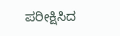ಪರೀಕ್ಷಿಸಿದ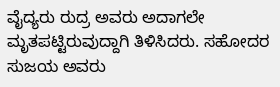ವೈದ್ಯರು ರುದ್ರ ಅವರು ಅದಾಗಲೇ ಮೃತಪಟ್ಟಿರುವುದ್ದಾಗಿ ತಿಳಿಸಿದರು. ಸಹೋದರ ಸುಜಯ ಅವರು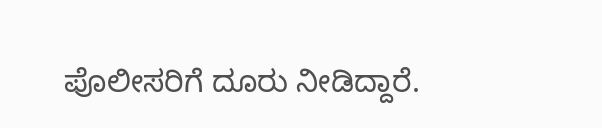ಪೊಲೀಸರಿಗೆ ದೂರು ನೀಡಿದ್ದಾರೆ.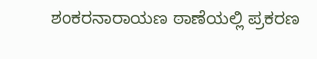ಶಂಕರನಾರಾಯಣ ಠಾಣೆಯಲ್ಲಿ ಪ್ರಕರಣ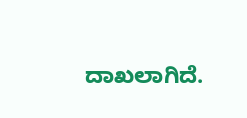ದಾಖಲಾಗಿದೆ.